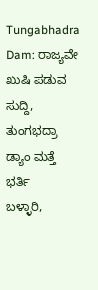Tungabhadra Dam: ರಾಜ್ಯವೇ ಖುಷಿ ಪಡುವ ಸುದ್ದಿ, ತುಂಗಭದ್ರಾ ಡ್ಯಾಂ ಮತ್ತೆ ಭರ್ತಿ
ಬಳ್ಳಾರಿ,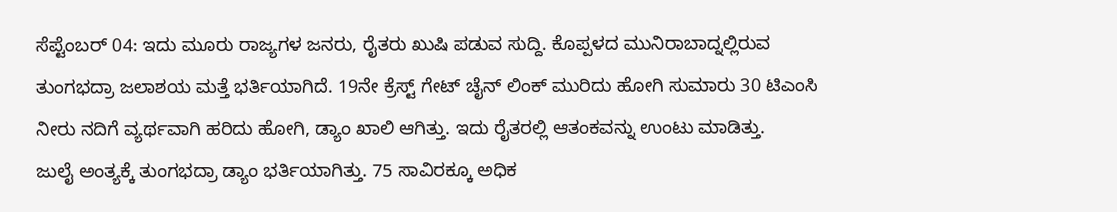ಸೆಪ್ಟೆಂಬರ್ 04: ಇದು ಮೂರು ರಾಜ್ಯಗಳ ಜನರು, ರೈತರು ಖುಷಿ ಪಡುವ ಸುದ್ದಿ. ಕೊಪ್ಪಳದ ಮುನಿರಾಬಾದ್ನಲ್ಲಿರುವ ತುಂಗಭದ್ರಾ ಜಲಾಶಯ ಮತ್ತೆ ಭರ್ತಿಯಾಗಿದೆ. 19ನೇ ಕ್ರೆಸ್ಟ್ ಗೇಟ್ ಚೈನ್ ಲಿಂಕ್ ಮುರಿದು ಹೋಗಿ ಸುಮಾರು 30 ಟಿಎಂಸಿ ನೀರು ನದಿಗೆ ವ್ಯರ್ಥವಾಗಿ ಹರಿದು ಹೋಗಿ, ಡ್ಯಾಂ ಖಾಲಿ ಆಗಿತ್ತು. ಇದು ರೈತರಲ್ಲಿ ಆತಂಕವನ್ನು ಉಂಟು ಮಾಡಿತ್ತು.
ಜುಲೈ ಅಂತ್ಯಕ್ಕೆ ತುಂಗಭದ್ರಾ ಡ್ಯಾಂ ಭರ್ತಿಯಾಗಿತ್ತು. 75 ಸಾವಿರಕ್ಕೂ ಅಧಿಕ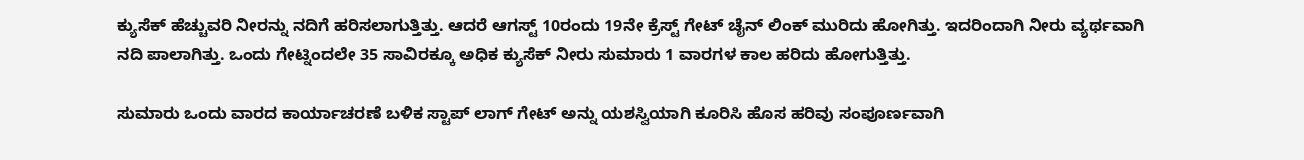ಕ್ಯುಸೆಕ್ ಹೆಚ್ಚುವರಿ ನೀರನ್ನು ನದಿಗೆ ಹರಿಸಲಾಗುತ್ತಿತ್ತು. ಆದರೆ ಆಗಸ್ಟ್ 10ರಂದು 19ನೇ ಕ್ರೆಸ್ಟ್ ಗೇಟ್ ಚೈನ್ ಲಿಂಕ್ ಮುರಿದು ಹೋಗಿತ್ತು. ಇದರಿಂದಾಗಿ ನೀರು ವ್ಯರ್ಥವಾಗಿ ನದಿ ಪಾಲಾಗಿತ್ತು. ಒಂದು ಗೇಟ್ನಿಂದಲೇ 35 ಸಾವಿರಕ್ಕೂ ಅಧಿಕ ಕ್ಯುಸೆಕ್ ನೀರು ಸುಮಾರು 1 ವಾರಗಳ ಕಾಲ ಹರಿದು ಹೋಗುತ್ತಿತ್ತು.

ಸುಮಾರು ಒಂದು ವಾರದ ಕಾರ್ಯಾಚರಣೆ ಬಳಿಕ ಸ್ಟಾಪ್ ಲಾಗ್ ಗೇಟ್ ಅನ್ನು ಯಶಸ್ವಿಯಾಗಿ ಕೂರಿಸಿ ಹೊಸ ಹರಿವು ಸಂಪೂರ್ಣವಾಗಿ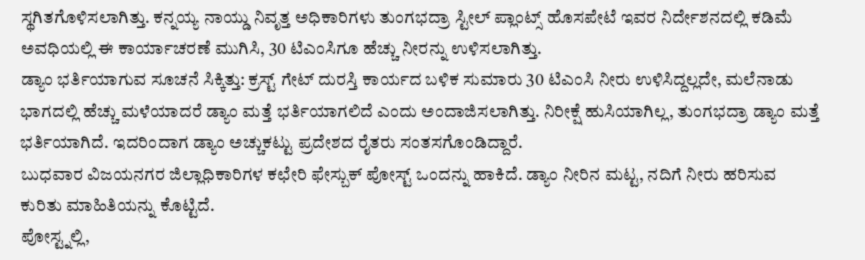ಸ್ಥಗಿತಗೊಳಿಸಲಾಗಿತ್ತು. ಕನ್ನಯ್ಯ ನಾಯ್ಡು ನಿವೃತ್ತ ಅಧಿಕಾರಿಗಳು ತುಂಗಭದ್ರಾ ಸ್ಟೀಲ್ ಪ್ಲಾಂಟ್ಸ್ ಹೊಸಪೇಟೆ ಇವರ ನಿರ್ದೇಶನದಲ್ಲಿ ಕಡಿಮೆ ಅವಧಿಯಲ್ಲಿ ಈ ಕಾರ್ಯಾಚರಣೆ ಮುಗಿಸಿ, 30 ಟಿಎಂಸಿಗೂ ಹೆಚ್ಚು ನೀರನ್ನು ಉಳಿಸಲಾಗಿತ್ತು.
ಡ್ಯಾಂ ಭರ್ತಿಯಾಗುವ ಸೂಚನೆ ಸಿಕ್ಕಿತ್ತು: ಕ್ರಸ್ಟ್ ಗೇಟ್ ದುರಸ್ತಿ ಕಾರ್ಯದ ಬಳಿಕ ಸುಮಾರು 30 ಟಿಎಂಸಿ ನೀರು ಉಳಿಸಿದ್ದಲ್ಲದೇ, ಮಲೆನಾಡು ಭಾಗದಲ್ಲಿ ಹೆಚ್ಚು ಮಳೆಯಾದರೆ ಡ್ಯಾಂ ಮತ್ತೆ ಭರ್ತಿಯಾಗಲಿದೆ ಎಂದು ಅಂದಾಜಿಸಲಾಗಿತ್ತು. ನಿರೀಕ್ಷೆ ಹುಸಿಯಾಗಿಲ್ಲ, ತುಂಗಭದ್ರಾ ಡ್ಯಾಂ ಮತ್ತೆ ಭರ್ತಿಯಾಗಿದೆ. ಇದರಿಂದಾಗ ಡ್ಯಾಂ ಅಚ್ಚುಕಟ್ಟು ಪ್ರದೇಶದ ರೈತರು ಸಂತಸಗೊಂಡಿದ್ದಾರೆ.
ಬುಧವಾರ ವಿಜಯನಗರ ಜಿಲ್ಲಾಧಿಕಾರಿಗಳ ಕಛೇರಿ ಫೇಸ್ಬುಕ್ ಪೋಸ್ಟ್ ಒಂದನ್ನು ಹಾಕಿದೆ. ಡ್ಯಾಂ ನೀರಿನ ಮಟ್ಟ, ನದಿಗೆ ನೀರು ಹರಿಸುವ ಕುರಿತು ಮಾಹಿತಿಯನ್ನು ಕೊಟ್ಟಿದೆ.
ಪೋಸ್ಟ್ನಲ್ಲಿ,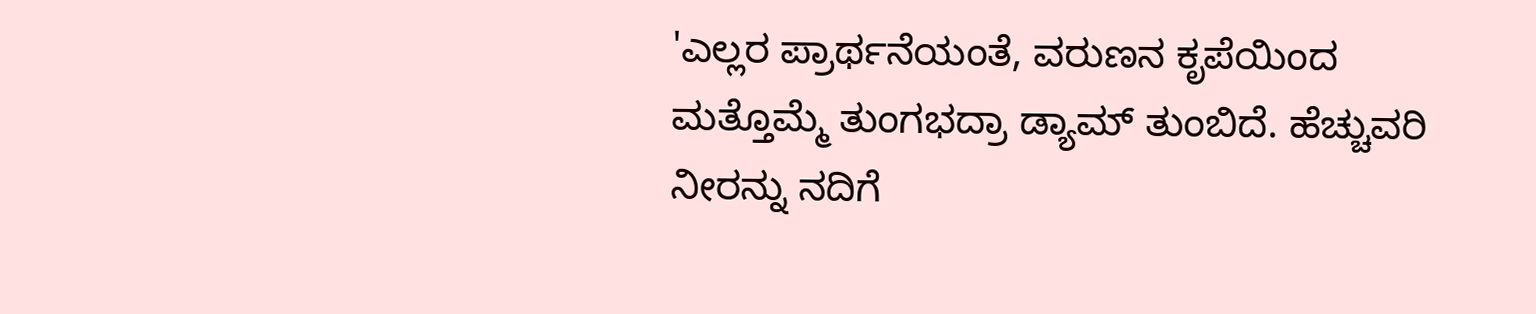'ಎಲ್ಲರ ಪ್ರಾರ್ಥನೆಯಂತೆ, ವರುಣನ ಕೃಪೆಯಿಂದ ಮತ್ತೊಮ್ಮೆ ತುಂಗಭದ್ರಾ ಡ್ಯಾಮ್ ತುಂಬಿದೆ. ಹೆಚ್ಚುವರಿ ನೀರನ್ನು ನದಿಗೆ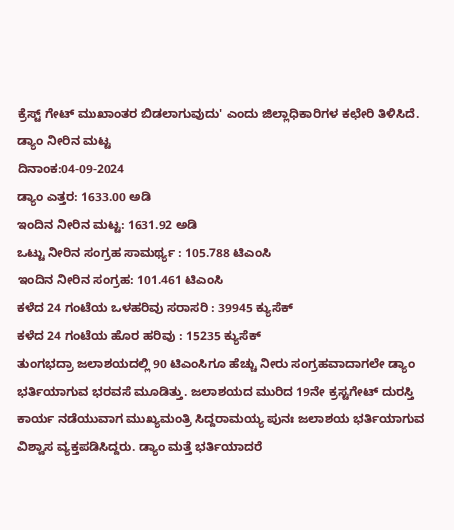ಕ್ರೆಸ್ಟ್ ಗೇಟ್ ಮುಖಾಂತರ ಬಿಡಲಾಗುವುದು' ಎಂದು ಜಿಲ್ಲಾಧಿಕಾರಿಗಳ ಕಛೇರಿ ತಿಳಿಸಿದೆ.
ಡ್ಯಾಂ ನೀರಿನ ಮಟ್ಟ
ದಿನಾಂಕ:04-09-2024
ಡ್ಯಾಂ ಎತ್ತರ: 1633.00 ಅಡಿ
ಇಂದಿನ ನೀರಿನ ಮಟ್ಟ: 1631.92 ಅಡಿ
ಒಟ್ಟು ನೀರಿನ ಸಂಗ್ರಹ ಸಾಮರ್ಥ್ಯ : 105.788 ಟಿಎಂಸಿ
ಇಂದಿನ ನೀರಿನ ಸಂಗ್ರಹ: 101.461 ಟಿಎಂಸಿ
ಕಳೆದ 24 ಗಂಟೆಯ ಒಳಹರಿವು ಸರಾಸರಿ : 39945 ಕ್ಯುಸೆಕ್
ಕಳೆದ 24 ಗಂಟೆಯ ಹೊರ ಹರಿವು : 15235 ಕ್ಯುಸೆಕ್
ತುಂಗಭದ್ರಾ ಜಲಾಶಯದಲ್ಲಿ 90 ಟಿಎಂಸಿಗೂ ಹೆಚ್ಚು ನೀರು ಸಂಗ್ರಹವಾದಾಗಲೇ ಡ್ಯಾಂ ಭರ್ತಿಯಾಗುವ ಭರವಸೆ ಮೂಡಿತ್ತು. ಜಲಾಶಯದ ಮುರಿದ 19ನೇ ಕ್ರಸ್ಟಗೇಟ್ ದುರಸ್ತಿ ಕಾರ್ಯ ನಡೆಯುವಾಗ ಮುಖ್ಯಮಂತ್ರಿ ಸಿದ್ದರಾಮಯ್ಯ ಪುನಃ ಜಲಾಶಯ ಭರ್ತಿಯಾಗುವ ವಿಶ್ವಾಸ ವ್ಯಕ್ತಪಡಿಸಿದ್ದರು. ಡ್ಯಾಂ ಮತ್ತೆ ಭರ್ತಿಯಾದರೆ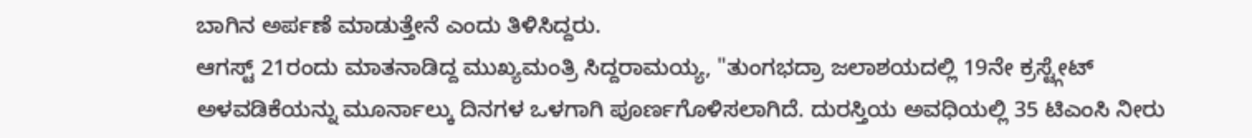ಬಾಗಿನ ಅರ್ಪಣೆ ಮಾಡುತ್ತೇನೆ ಎಂದು ತಿಳಿಸಿದ್ದರು.
ಆಗಸ್ಟ್ 21ರಂದು ಮಾತನಾಡಿದ್ದ ಮುಖ್ಯಮಂತ್ರಿ ಸಿದ್ದರಾಮಯ್ಯ, "ತುಂಗಭದ್ರಾ ಜಲಾಶಯದಲ್ಲಿ 19ನೇ ಕ್ರಸ್ಟ್ಗೇಟ್ ಅಳವಡಿಕೆಯನ್ನು ಮೂರ್ನಾಲ್ಕು ದಿನಗಳ ಒಳಗಾಗಿ ಪೂರ್ಣಗೊಳಿಸಲಾಗಿದೆ. ದುರಸ್ತಿಯ ಅವಧಿಯಲ್ಲಿ 35 ಟಿಎಂಸಿ ನೀರು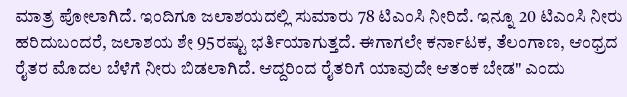ಮಾತ್ರ ಪೋಲಾಗಿದೆ. ಇಂದಿಗೂ ಜಲಾಶಯದಲ್ಲಿ ಸುಮಾರು 78 ಟಿಎಂಸಿ ನೀರಿದೆ. ಇನ್ನೂ 20 ಟಿಎಂಸಿ ನೀರು ಹರಿದುಬಂದರೆ, ಜಲಾಶಯ ಶೇ 95ರಷ್ಟು ಭರ್ತಿಯಾಗುತ್ತದೆ. ಈಗಾಗಲೇ ಕರ್ನಾಟಕ, ತೆಲಂಗಾಣ, ಆಂಧ್ರದ ರೈತರ ಮೊದಲ ಬೆಳೆಗೆ ನೀರು ಬಿಡಲಾಗಿದೆ. ಆದ್ದರಿಂದ ರೈತರಿಗೆ ಯಾವುದೇ ಆತಂಕ ಬೇಡ" ಎಂದು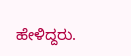ಹೇಳಿದ್ದರು.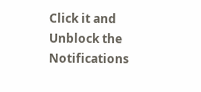Click it and Unblock the Notifications